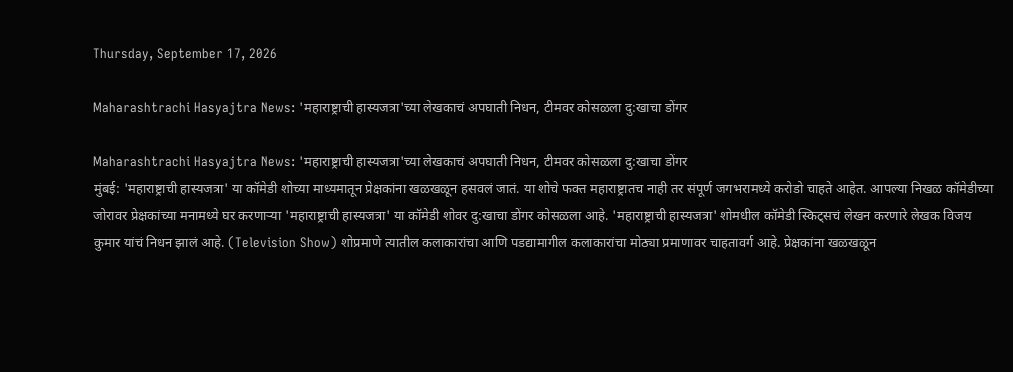Thursday, September 17, 2026

Maharashtrachi Hasyajtra News: 'महाराष्ट्राची हास्यजत्रा'च्या लेखकाचं अपघाती निधन, टीमवर कोसळला दु:खाचा डोंगर

Maharashtrachi Hasyajtra News: 'महाराष्ट्राची हास्यजत्रा'च्या लेखकाचं अपघाती निधन, टीमवर कोसळला दु:खाचा डोंगर
मुंबई: 'महाराष्ट्राची हास्यजत्रा' या कॉमेडी शोच्या माध्यमातून प्रेक्षकांना खळखळून हसवलं जातं. या शोचे फक्त महाराष्ट्रातच नाही तर संपूर्ण जगभरामध्ये करोडो चाहते आहेत. आपल्या निखळ कॉमेडीच्या जोरावर प्रेक्षकांच्या मनामध्ये घर करणाऱ्या 'महाराष्ट्राची हास्यजत्रा' या कॉमेडी शोवर दु:खाचा डोंगर कोसळला आहे. 'महाराष्ट्राची हास्यजत्रा' शोमधील कॉमेडी स्किट्सचं लेखन करणारे लेखक विजय कुमार यांचं निधन झालं आहे. (Television Show) शोप्रमाणे त्यातील कलाकारांचा आणि पडद्यामागील कलाकारांचा मोठ्या प्रमाणावर चाहतावर्ग आहे. प्रेक्षकांना खळखळून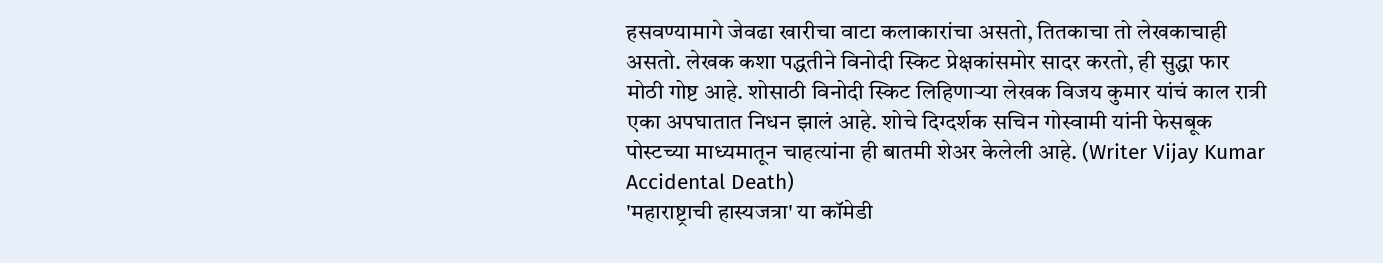हसवण्यामागे जेवढा खारीचा वाटा कलाकारांचा असतो, तितकाचा तो लेखकाचाही असतो. लेखक कशा पद्धतीने विनोदी स्किट प्रेक्षकांसमोर सादर करतो, ही सुद्धा फार मोठी गोष्ट आहे. शोसाठी विनोदी स्किट लिहिणाऱ्या लेखक विजय कुमार यांचं काल रात्री एका अपघातात निधन झालं आहे. शोचे दिग्दर्शक सचिन गोस्वामी यांनी फेसबूक पोस्टच्या माध्यमातून चाहत्यांना ही बातमी शेअर केलेली आहे. (Writer Vijay Kumar Accidental Death)
'महाराष्ट्राची हास्यजत्रा' या कॉमेडी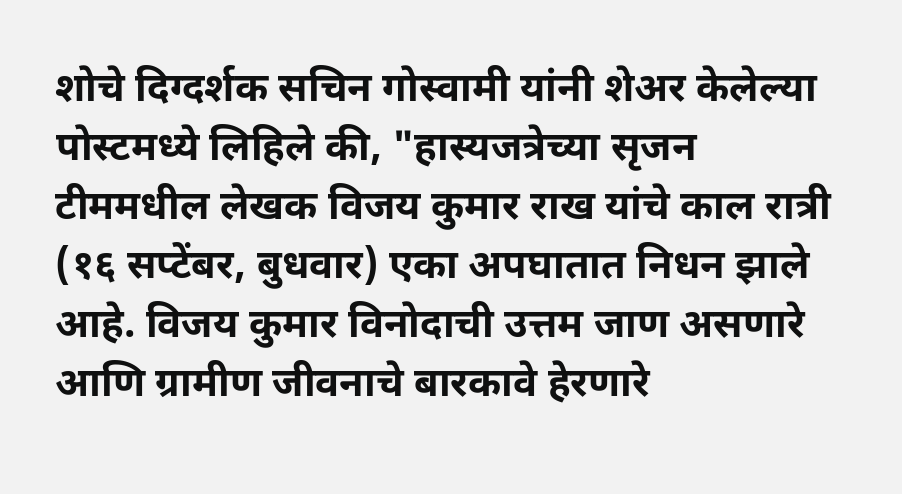शोचे दिग्दर्शक सचिन गोस्वामी यांनी शेअर केलेल्या पोस्टमध्ये लिहिले की, "हास्यजत्रेच्या सृजन टीममधील लेखक विजय कुमार राख यांचे काल रात्री (१६ सप्टेंबर, बुधवार) एका अपघातात निधन झाले आहे. विजय कुमार विनोदाची उत्तम जाण असणारे आणि ग्रामीण जीवनाचे बारकावे हेरणारे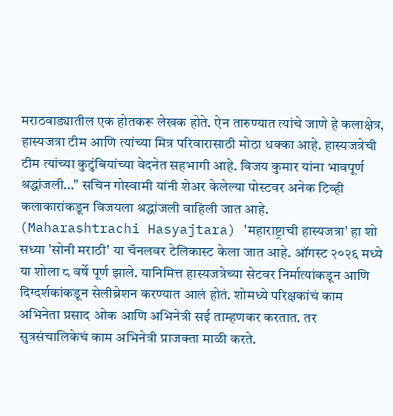मराठवाड्यातील एक होतकरू लेखक होते. ऐन तारुण्यात त्यांचे जाणे हे कलाक्षेत्र, हास्यजत्रा टीम आणि त्यांच्या मित्र परिवारासाठी मोठा धक्का आहे. हास्यजत्रेची टीम त्यांच्या कुटुंबियांच्या वेदनेत सहभागी आहे. विजय कुमार यांना भावपूर्ण श्रद्धांजली…" सचिन गोस्वामी यांनी शेअर केलेल्या पोस्टवर अनेक टिव्ही कलाकारांकडून विजयला श्रद्धांजली वाहिली जात आहे. (Maharashtrachi Hasyajtara) 'महाराष्ट्राची हास्यजत्रा' हा शो सध्या 'सोनी मराठी' या चॅनलवर टेलिकास्ट केला जात आहे. ऑगस्ट २०२६ मध्ये या शोला ८ वर्षे पूर्ण झाले. यानिमित्त हास्यजत्रेच्या सेटवर निर्मात्यांकडून आणि दिग्दर्शकांकडून सेलीब्रेशन करण्यात आलं होतं. शोमध्ये परिक्षकांचं काम अभिनेता प्रसाद ओक आणि अभिनेत्री सई ताम्हणकर करतात. तर सुत्रसंचालिकेचं काम अभिनेत्री प्राजक्ता माळी करते.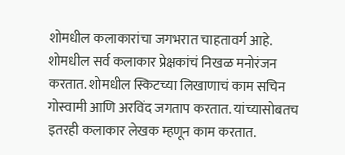शोमधील कलाकारांचा जगभरात चाहतावर्ग आहे. शोमधील सर्व कलाकार प्रेक्षकांचं निखळ मनोरंजन करतात. शोमधील स्किटच्या लिखाणाचं काम सचिन गोस्वामी आणि अरविंद जगताप करतात. यांच्यासोबतच इतरही कलाकार लेखक म्हणून काम करतात.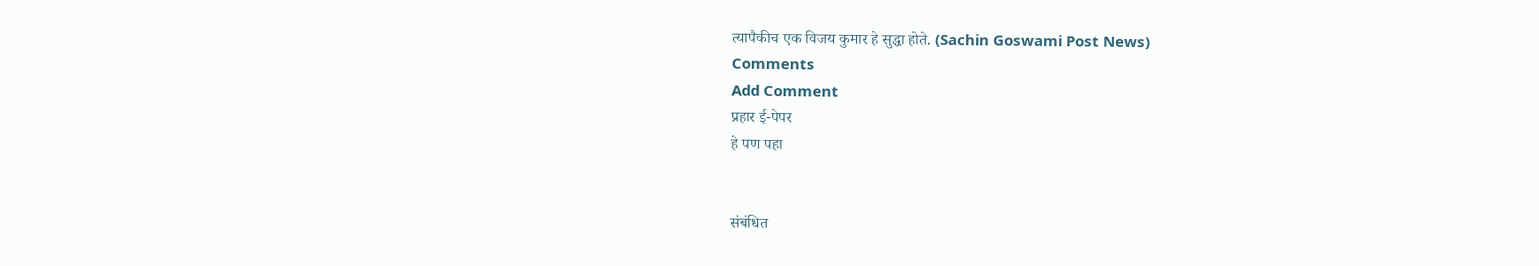त्यापैकीच एक विजय कुमार हे सुद्धा होते. (Sachin Goswami Post News)
Comments
Add Comment
प्रहार ई-पेपर
हे पण पहा


संबंधित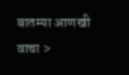बातम्या आणखी वाचा >